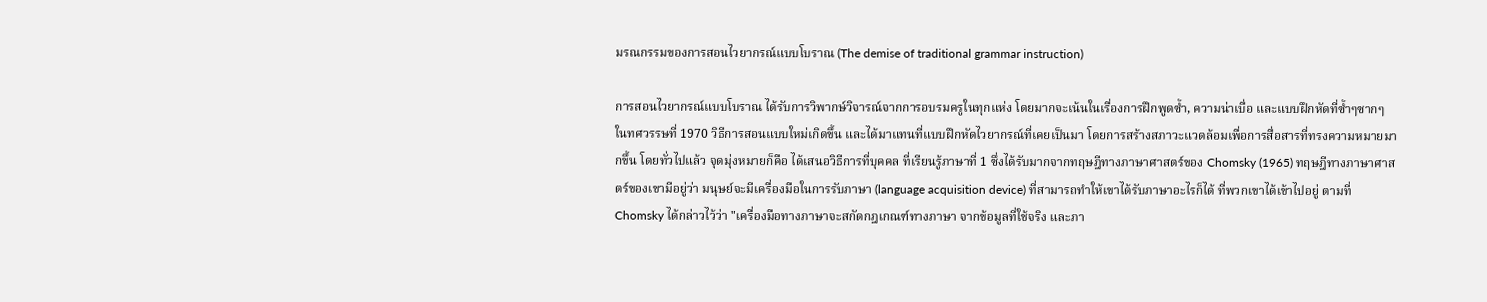มรณกรรมของการสอนไวยากรณ์แบบโบราณ (The demise of traditional grammar instruction)

การสอนไวยากรณ์แบบโบราณ ได้รับการวิพากษ์วิจารณ์จากการอบรมครูในทุกแห่ง โดยมากจะเน้นในเรื่องการฝึกพูดซ้ำ, ความน่าเบื่อ และแบบฝึกหัดที่ซ้ำๆซากๆ ในทศวรรษที่ 1970 วิธีการสอนแบบใหม่เกิดขึ้น และได้มาแทนที่แบบฝึกหัดไวยากรณ์ที่เคยเป็นมา โดยการสร้างสภาวะแวดล้อมเพื่อการสื่อสารที่ทรงความหมายมากขึ้น โดยทั่วไปแล้ว จุดมุ่งหมายก็คือ ได้เสนอวิธีการที่บุคคล ที่เรียนรู้ภาษาที่ 1 ซึ่งได้รับมากจากทฤษฎีทางภาษาศาสตร์ของ Chomsky (1965) ทฤษฎีทางภาษาศาสตร์ของเขามีอยู่ว่า มนุษย์จะมีเครื่องมือในการรับภาษา (language acquisition device) ที่สามารถทำให้เขาได้รับภาษาอะไรก็ได้ ที่พวกเขาได้เข้าไปอยู่ ตามที่ Chomsky ได้กล่าวไว้ว่า "เครื่องมือทางภาษาจะสกัดกฎเกณฑ์ทางภาษา จากข้อมูลที่ใช้จริง และภา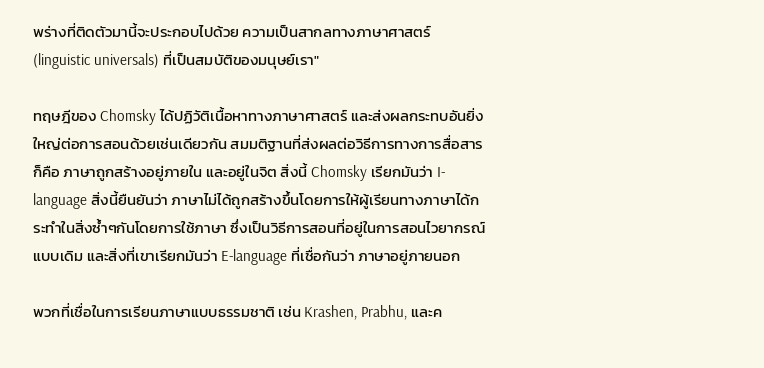พร่างที่ติดตัวมานี้จะประกอบไปด้วย ความเป็นสากลทางภาษาศาสตร์ (linguistic universals) ที่เป็นสมบัติของมนุษย์เรา"

ทฤษฎีของ Chomsky ได้ปฏิวัติเนื้อหาทางภาษาศาสตร์ และส่งผลกระทบอันยิ่งใหญ่ต่อการสอนด้วยเช่นเดียวกัน สมมติฐานที่ส่งผลต่อวิธีการทางการสื่อสาร ก็คือ ภาษาถูกสร้างอยู่ภายใน และอยู่ในจิต สิ่งนี้ Chomsky เรียกมันว่า I-language สิ่งนี้ยืนยันว่า ภาษาไม่ได้ถูกสร้างขึ้นโดยการให้ผู้เรียนทางภาษาได้กระทำในสิ่งซ้ำๆกันโดยการใช้ภาษา ซึ่งเป็นวิธีการสอนที่อยู่ในการสอนไวยากรณ์แบบเดิม และสิ่งที่เขาเรียกมันว่า E-language ที่เชื่อกันว่า ภาษาอยู่ภายนอก

พวกที่เชื่อในการเรียนภาษาแบบธรรมชาติ เช่น Krashen, Prabhu, และค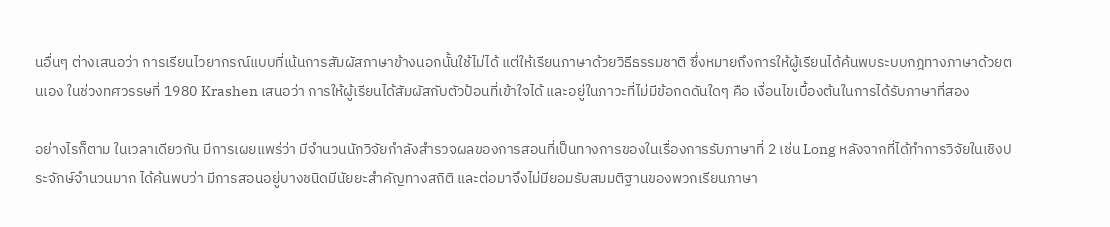นอื่นๆ ต่างเสนอว่า การเรียนไวยากรณ์แบบที่เน้นการสัมผัสภาษาข้างนอกนั้นใช้ไม่ได้ แต่ให้เรียนภาษาด้วยวิธีธรรมชาติ ซึ่งหมายถึงการให้ผู้เรียนได้ค้นพบระบบกฎทางภาษาด้วยตนเอง ในช่วงทศวรรษที่ 1980 Krashen เสนอว่า การให้ผู้เรียนได้สัมผัสกับตัวป้อนที่เข้าใจได้ และอยู่ในภาวะที่ไม่มีข้อกดดันใดๆ คือ เงื่อนไขเบื้องต้นในการได้รับภาษาที่สอง

อย่างไรก็ตาม ในเวลาเดียวกัน มีการเผยแพร่ว่า มีจำนวนนักวิจัยกำลังสำรวจผลของการสอนที่เป็นทางการของในเรื่องการรับภาษาที่ 2 เช่น Long หลังจากที่ได้ทำการวิจัยในเชิงประจักษ์จำนวนมาก ได้ค้นพบว่า มีการสอนอยู่บางชนิดมีนัยยะสำคัญทางสถิติ และต่อมาจึงไม่มียอมรับสมมติฐานของพวกเรียนภาษา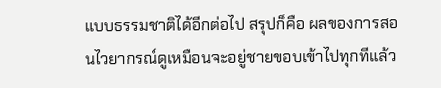แบบธรรมชาติได้อีกต่อไป สรุปก็คือ ผลของการสอนไวยากรณ์ดูเหมือนจะอยู่ชายขอบเข้าไปทุกทีแล้ว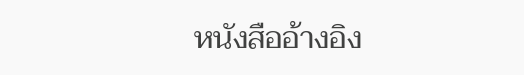หนังสืออ้างอิง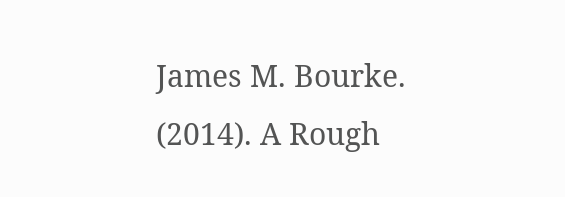James M. Bourke. (2014). A Rough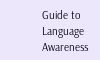Guide to Language Awareness